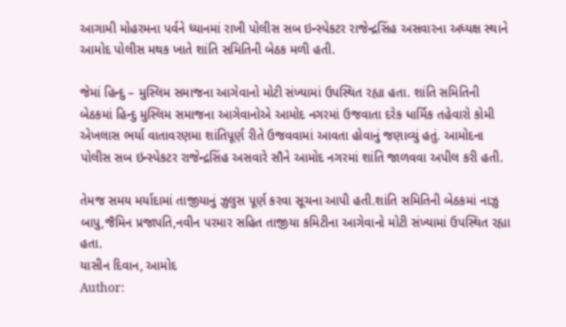આગામી મોહરમના પર્વને ધ્યાનમાં રાખી પોલીસ સબ ઇન્સ્પેકટર રાજેન્દ્રસિંહ અસવારના અધ્યક્ષ સ્થાને આમોદ પોલીસ મથક ખાતે શાંતિ સમિતિની બેઠક મળી હતી.

જેમાં હિન્દુ – મુસ્લિમ સમાજના આગેવાનો મોટી સંખ્યામાં ઉપસ્થિત રહ્યા હતા. શાંતિ સમિતિની બેઠકમાં હિન્દુ મુસ્લિમ સમાજના આગેવાનોએ આમોદ નગરમાં ઉજવાતા દરેક ધાર્મિક તહેવારો કોમી એખલાસ ભર્યા વાતાવરણમા શાંતિપૂર્ણ રીતે ઉજવવામાં આવતા હોવાનું જણાવ્યું હતું. આમોદના પોલીસ સબ ઇન્સ્પેકટર રાજેન્દ્રસિંહ અસવારે સૌને આમોદ નગરમાં શાંતિ જાળવવા અપીલ કરી હતી.

તેમજ સમય મર્યાદામાં તાજીયાનું ઝુલુસ પૂર્ણ કરવા સૂચના આપી હતી.શાંતિ સમિતિની બેઠકમાં નાઝુ બાપુ,જૈમિન પ્રજાપતિ,નવીન પરમાર સહિત તાજીયા કમિટીના આગેવાનો મોટી સંખ્યામાં ઉપસ્થિત રહ્યા હતા.
યાસીન દિવાન, આમોદ
Author: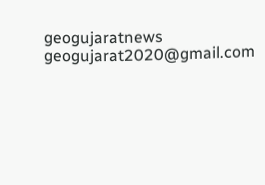geogujaratnews
geogujarat2020@gmail.com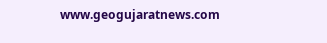www.geogujaratnews.com